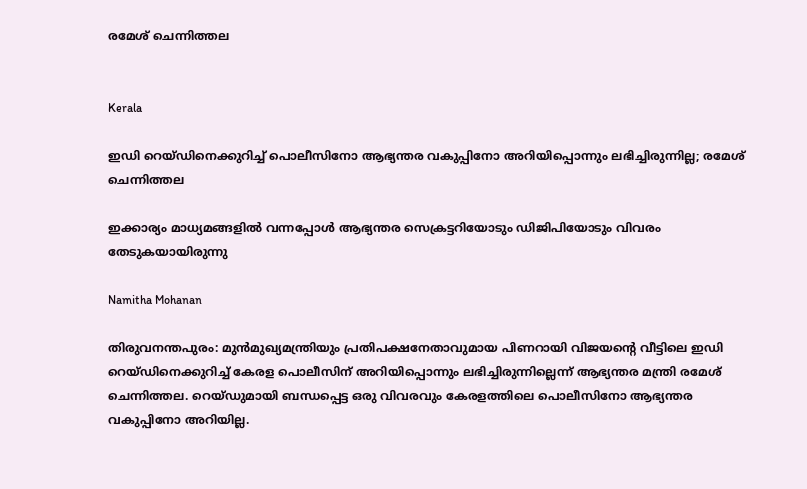രമേശ് ചെന്നിത്തല


Kerala

ഇഡി റെയ്ഡിനെക്കുറിച്ച് പൊലീസിനോ ആഭ്യന്തര വകുപ്പിനോ അറിയിപ്പൊന്നും ലഭിച്ചിരുന്നില്ല; രമേശ് ചെന്നിത്തല

ഇക്കാര്യം മാധ്യമങ്ങളിൽ വന്നപ്പോൾ ആഭ്യന്തര സെക്രട്ടറിയോടും ഡിജിപിയോടും വിവരം തേടുകയായിരുന്നു

Namitha Mohanan

തിരുവനന്തപുരം: മുൻമുഖ്യമന്ത്രിയും പ്രതിപക്ഷനേതാവുമായ പിണറായി വിജയന്‍റെ വീട്ടിലെ ഇഡി റെയ്ഡിനെക്കുറിച്ച് കേരള പൊലീസിന് അറിയിപ്പൊന്നും ലഭിച്ചിരുന്നില്ലെന്ന് ആഭ്യന്തര മന്ത്രി രമേശ് ചെന്നിത്തല. റെയ്ഡുമായി ബന്ധപ്പെട്ട ഒരു വിവരവും കേരളത്തിലെ പൊലീസിനോ ആഭ്യന്തര വകുപ്പിനോ അറിയില്ല.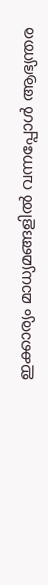ഇക്കാര്യം മാധ്യമങ്ങളിൽ വന്നപ്പോൾ ആഭ്യന്തര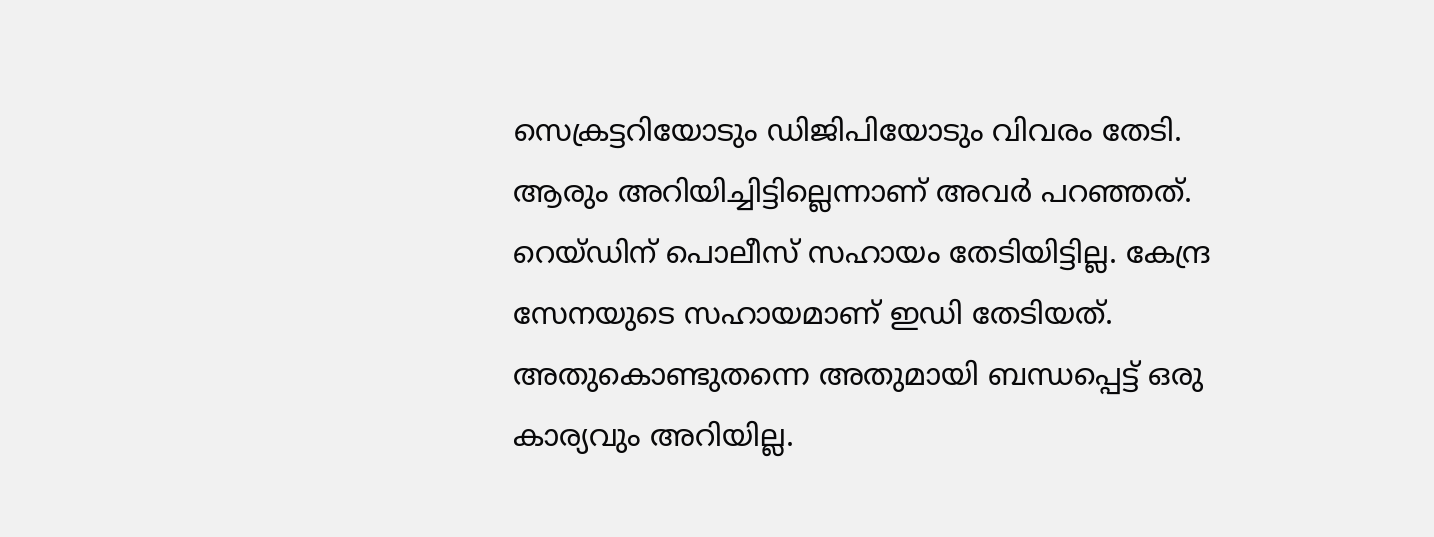സെക്രട്ടറിയോടും ഡിജിപിയോടും വിവരം തേടി. ആരും അറിയിച്ചിട്ടില്ലെന്നാണ് അവർ പറഞ്ഞത്. റെയ്ഡിന് പൊലീസ് സഹായം തേടിയിട്ടില്ല. കേന്ദ്ര സേനയുടെ സഹായമാണ് ഇഡി തേടിയത്. അതുകൊണ്ടുതന്നെ അതുമായി ബന്ധപ്പെട്ട് ഒരു കാര്യവും അറിയില്ല.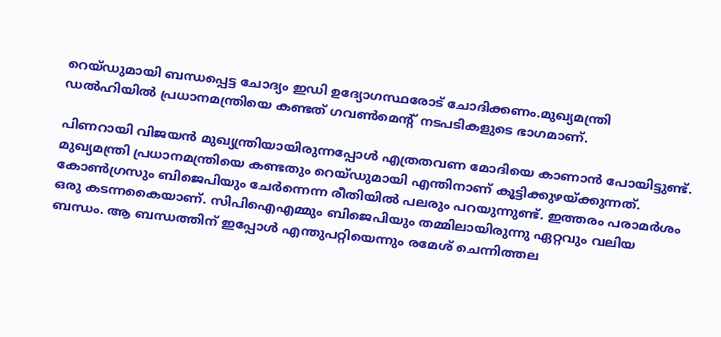റെയ്ഡുമായി ബന്ധപ്പെട്ട ചോദ്യം ഇഡി ഉദ്യോഗസ്ഥരോട് ചോദിക്കണം.മുഖ്യമന്ത്രി ഡൽഹിയിൽ പ്രധാനമന്ത്രിയെ കണ്ടത് ഗവൺമെന്‍റ് നടപടികളുടെ ഭാഗമാണ്.

പിണറായി വിജയൻ മുഖ്യന്ത്രിയായിരുന്നപ്പോൾ എത്രതവണ മോദിയെ കാണാൻ പോയിട്ടുണ്ട്. മുഖ്യമന്ത്രി പ്രധാനമന്ത്രിയെ കണ്ടതും റെയ്ഡുമായി എന്തിനാണ് കൂട്ടിക്കുഴയ്ക്കുന്നത്. കോൺഗ്രസും ബിജെപിയും ചേർന്നെന്ന രീതിയിൽ പലരും പറയുന്നുണ്ട്. ഇത്തരം പരാമർശം ഒരു കടന്നകൈയാണ്. സിപിഐഎമ്മും ബിജെപിയും തമ്മിലായിരുന്നു ഏറ്റവും വലിയ ബന്ധം. ആ ബന്ധത്തിന് ഇപ്പോൾ എന്തുപറ്റിയെന്നും രമേശ് ചെന്നിത്തല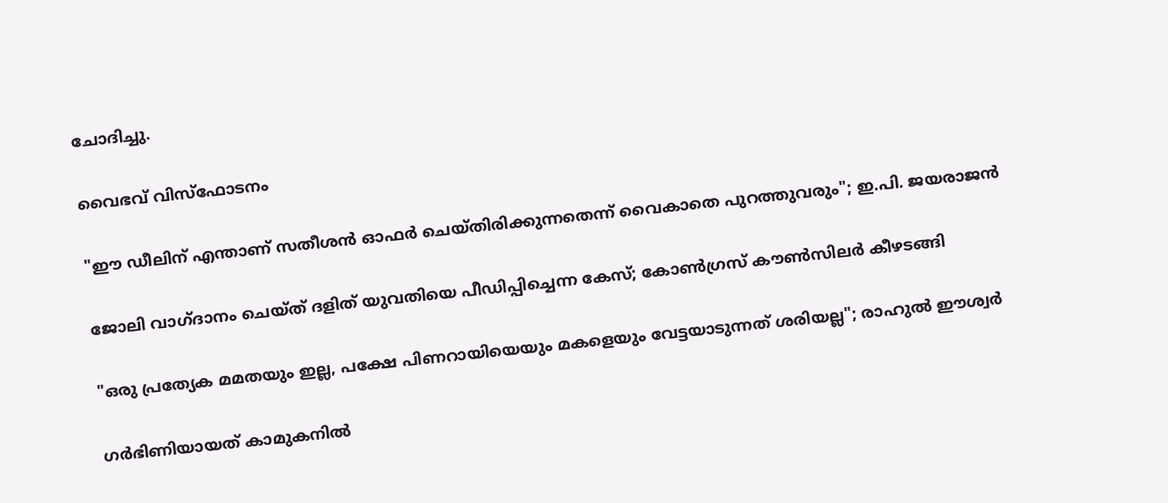ചോദിച്ചു.

വൈഭവ് വിസ്ഫോടനം

"ഈ ഡീലിന് എന്താണ് സതീശൻ ഓഫർ ചെയ്തിരിക്കുന്നതെന്ന് വൈകാതെ പുറത്തുവരും"; ഇ.പി. ജയരാജൻ

ജോലി വാഗ്ദാനം ചെയ്ത് ദളിത് യുവതിയെ പീഡിപ്പിച്ചെന്ന കേസ്; കോൺഗ്രസ് കൗൺസിലർ കീഴടങ്ങി

"ഒരു പ്രത്യേക മമതയും ഇല്ല, പക്ഷേ പിണറായിയെയും മകളെയും വേട്ടയാടുന്നത് ശരിയല്ല"; രാഹുൽ ഈശ്വർ

ഗർഭിണിയായത് കാമുകനിൽ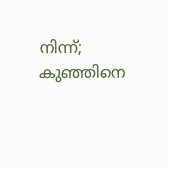നിന്ന്; കുഞ്ഞിനെ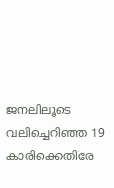ജനലിലൂടെ വലിച്ചെറിഞ്ഞ 19 കാരിക്കെതിരേ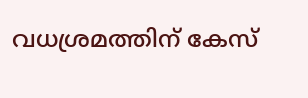വധശ്രമത്തിന് കേസ്